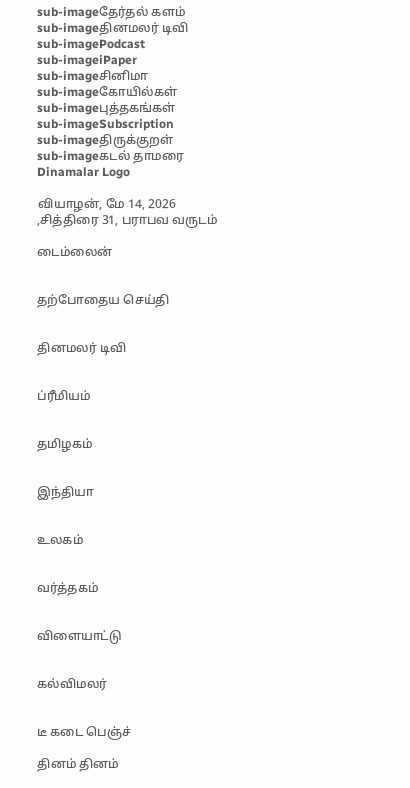sub-imageதேர்தல் களம்
sub-imageதினமலர் டிவி
sub-imagePodcast
sub-imageiPaper
sub-imageசினிமா
sub-imageகோயில்கள்
sub-imageபுத்தகங்கள்
sub-imageSubscription
sub-imageதிருக்குறள்
sub-imageகடல் தாமரை
Dinamalar Logo

வியாழன், மே 14, 2026 ,சித்திரை 31, பராபவ வருடம்

டைம்லைன்


தற்போதைய செய்தி


தினமலர் டிவி


ப்ரீமியம்


தமிழகம்


இந்தியா


உலகம்


வர்த்தகம்


விளையாட்டு


கல்விமலர்


டீ கடை பெஞ்ச்

தினம் தினம்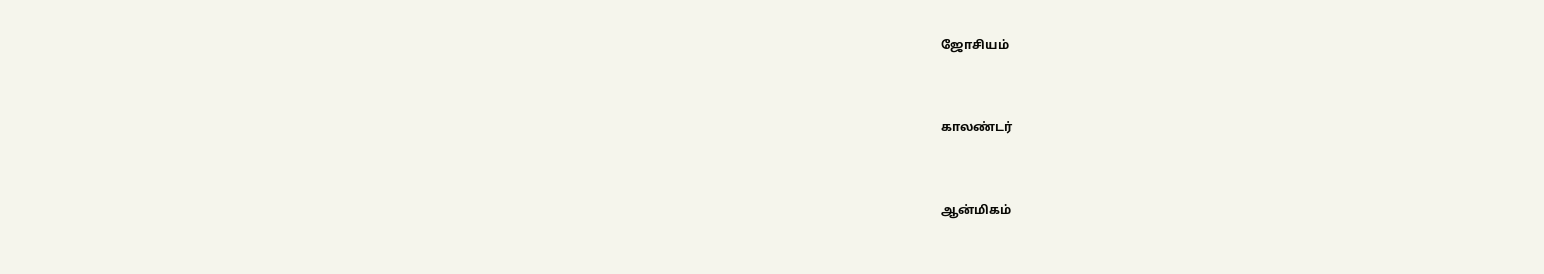ஜோசியம்


காலண்டர்


ஆன்மிகம்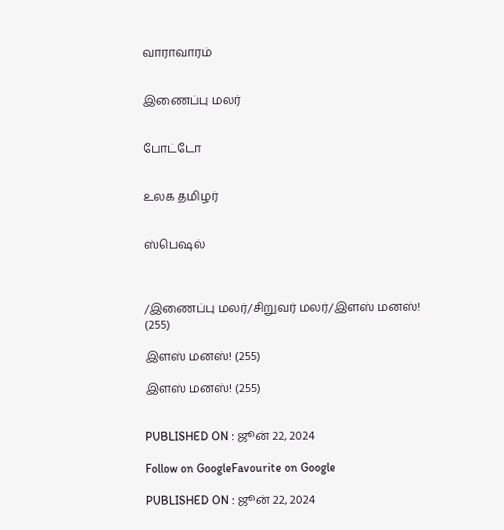வாராவாரம்


இணைப்பு மலர்


போட்டோ


உலக தமிழர்


ஸ்பெஷல்



/இணைப்பு மலர்/சிறுவர் மலர்/இளஸ் மனஸ்! (255)

இளஸ் மனஸ்! (255)

இளஸ் மனஸ்! (255)


PUBLISHED ON : ஜூன் 22, 2024

Follow on GoogleFavourite on Google

PUBLISHED ON : ஜூன் 22, 2024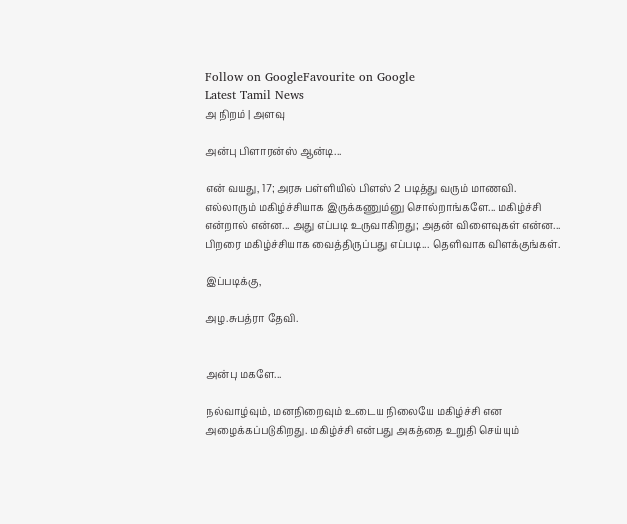Follow on GoogleFavourite on Google
Latest Tamil News
அ நிறம் | அளவு

அன்பு பிளாரன்ஸ் ஆன்டி...

என் வயது, 17; அரசு பள்ளியில் பிளஸ் 2 படித்து வரும் மாணவி. எல்லாரும் மகிழ்ச்சியாக இருக்கணும்னு சொல்றாங்களே... மகிழ்ச்சி என்றால் என்ன... அது எப்படி உருவாகிறது; அதன் விளைவுகள் என்ன... பிறரை மகிழ்ச்சியாக வைத்திருப்பது எப்படி... தெளிவாக விளக்குங்கள்.

இப்படிக்கு,

அழ.சுபத்ரா தேவி.


அன்பு மகளே...

நல்வாழ்வும், மனநிறைவும் உடைய நிலையே மகிழ்ச்சி என அழைக்கப்படுகிறது. மகிழ்ச்சி என்பது அகத்தை உறுதி செய்யும்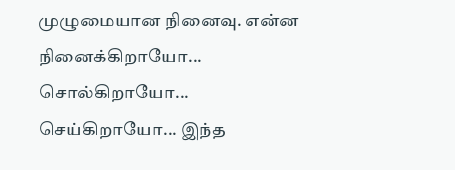முழுமையான நினைவு. என்ன நினைக்கிறாயோ... சொல்கிறாயோ... செய்கிறாயோ... இந்த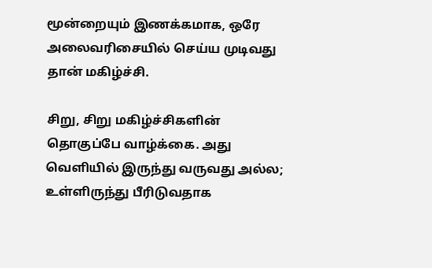மூன்றையும் இணக்கமாக, ஒரே அலைவரிசையில் செய்ய முடிவது தான் மகிழ்ச்சி.

சிறு, சிறு மகிழ்ச்சிகளின் தொகுப்பே வாழ்க்கை. அது வெளியில் இருந்து வருவது அல்ல; உள்ளிருந்து பீரிடுவதாக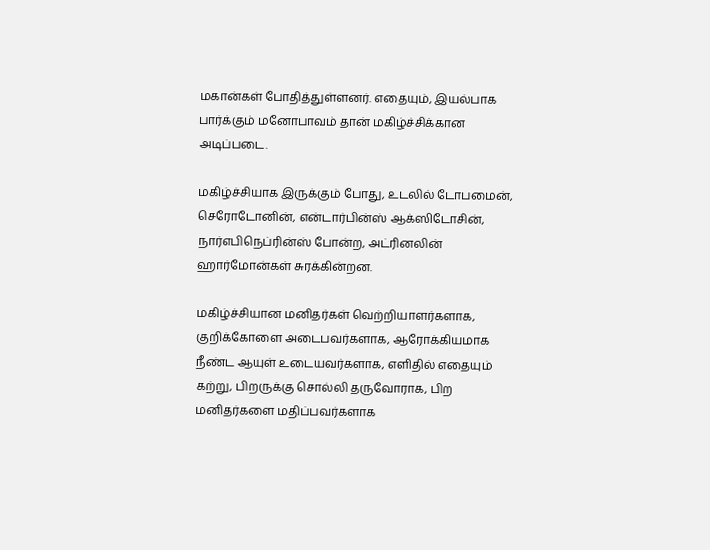மகான்கள் போதித்துள்ளனர். எதையும், இயல்பாக பார்க்கும் மனோபாவம் தான் மகிழ்ச்சிக்கான அடிப்படை.

மகிழ்ச்சியாக இருக்கும் போது, உடலில் டோபமைன், செரோடோனின், என்டார்பின்ஸ் ஆக்ஸிடோசின், நார்எபிநெப்ரின்ஸ் போன்ற, அட்ரினலின் ஹார்மோன்கள் சுரக்கின்றன.

மகிழ்ச்சியான மனிதர்கள் வெற்றியாளர்களாக, குறிக்கோளை அடைபவர்களாக, ஆரோக்கியமாக நீண்ட ஆயுள் உடையவர்களாக, எளிதில் எதையும் கற்று, பிறருக்கு சொல்லி தருவோராக, பிற மனிதர்களை மதிப்பவர்களாக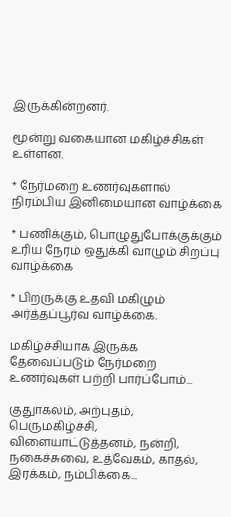இருக்கின்றனர்.

மூன்று வகையான மகிழ்ச்சிகள் உள்ளன.

* நேர்மறை உணர்வுகளால் நிரம்பிய இனிமையான வாழ்க்கை

* பணிக்கும், பொழுதுபோக்குக்கும் உரிய நேரம் ஒதுக்கி வாழும் சிறப்பு வாழ்க்கை

* பிறருக்கு உதவி மகிழும் அர்த்தப்பூர்வ வாழ்க்கை.

மகிழ்ச்சியாக இருக்க தேவைப்படும் நேர்மறை உணர்வுகள் பற்றி பார்ப்போம்...

குதுாகலம், அற்புதம், பெருமகிழ்ச்சி, விளையாட்டுத்தனம், நன்றி, நகைச்சுவை, உத்வேகம், காதல், இரக்கம், நம்பிக்கை...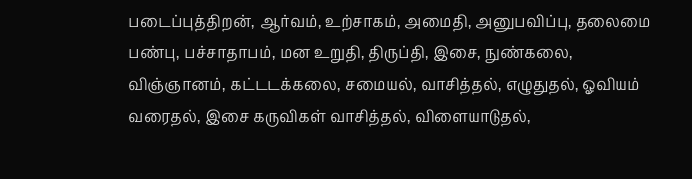படைப்புத்திறன், ஆர்வம், உற்சாகம், அமைதி, அனுபவிப்பு, தலைமை பண்பு, பச்சாதாபம், மன உறுதி, திருப்தி, இசை, நுண்கலை, விஞ்ஞானம், கட்டடக்கலை, சமையல், வாசித்தல், எழுதுதல், ஓவியம் வரைதல், இசை கருவிகள் வாசித்தல், விளையாடுதல்,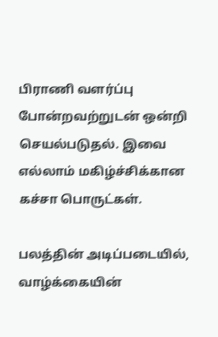பிராணி வளர்ப்பு போன்றவற்றுடன் ஒன்றி செயல்படுதல். இவை எல்லாம் மகிழ்ச்சிக்கான கச்சா பொருட்கள்.

பலத்தின் அடிப்படையில், வாழ்க்கையின்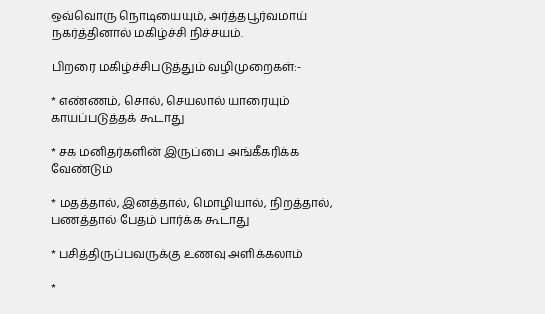ஒவ்வொரு நொடியையும், அர்த்தபூர்வமாய் நகர்த்தினால் மகிழ்ச்சி நிச்சயம்.

பிறரை மகிழ்ச்சிபடுத்தும் வழிமுறைகள்:-

* எண்ணம், சொல், செயலால் யாரையும் காயப்படுத்தக் கூடாது

* சக மனிதர்களின் இருப்பை அங்கீகரிக்க வேண்டும்

* மதத்தால், இனத்தால், மொழியால், நிறத்தால், பணத்தால் பேதம் பார்க்க கூடாது

* பசித்திருப்பவருக்கு உணவு அளிக்கலாம்

*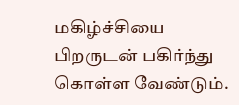மகிழ்ச்சியை பிறருடன் பகிர்ந்து கொள்ள வேண்டும்.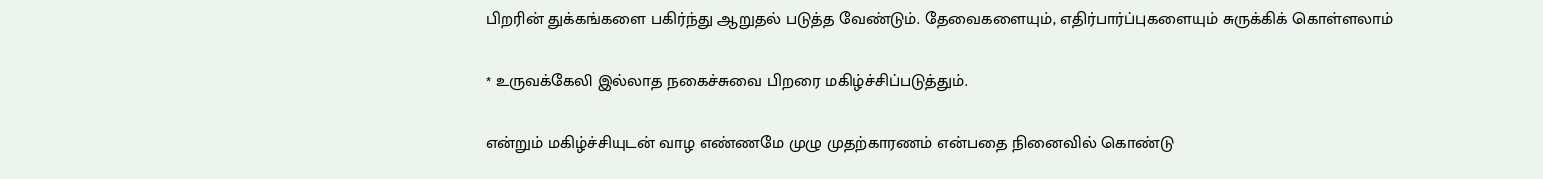பிறரின் துக்கங்களை பகிர்ந்து ஆறுதல் படுத்த வேண்டும். தேவைகளையும், எதிர்பார்ப்புகளையும் சுருக்கிக் கொள்ளலாம்

* உருவக்கேலி இல்லாத நகைச்சுவை பிறரை மகிழ்ச்சிப்படுத்தும்.

என்றும் மகிழ்ச்சியுடன் வாழ எண்ணமே முழு முதற்காரணம் என்பதை நினைவில் கொண்டு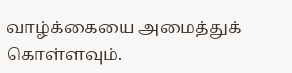வாழ்க்கையை அமைத்துக் கொள்ளவும்.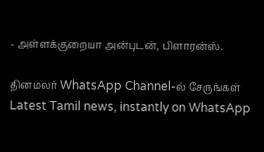- அள்ளக்குறையா அன்புடன், பிளாரன்ஸ்.

தினமலர் WhatsApp Channel-ல் சேருங்கள்
Latest Tamil news, instantly on WhatsApp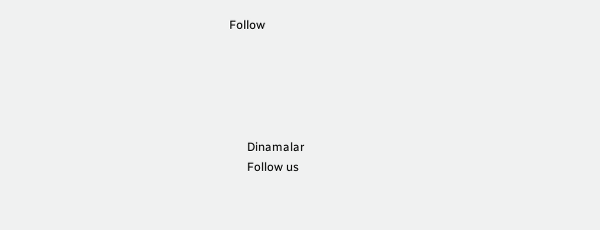Follow





      Dinamalar
      Follow us